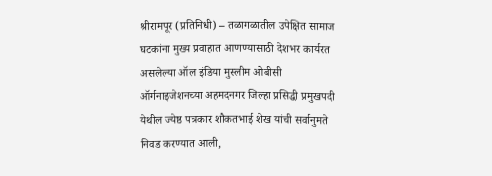श्रीरामपूर (प्रतिनिधी) – तळागळातील उपेक्षित सामाज घटकांना मुख्य प्रवाहात आणण्यासाठी देशभर कार्यरत असलेल्या ऑल इंडिया मुस्लीम ओबीसी ऑर्गनाइजेशनच्या अहमदनगर जिल्हा प्रसिद्धी प्रमुखपदी येथील ज्येष्ठ पत्रकार शौकतभाई शेख यांची सर्वानुमते निवड करण्यात आली,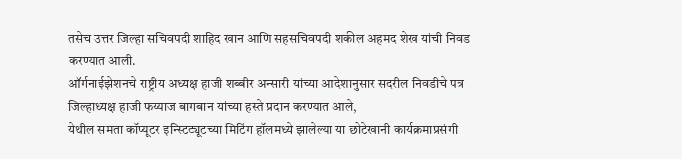तसेच उत्तर जिल्हा सचिवपदी शाहिद खान आणि सहसचिवपदी शकील अहमद शेख यांची निवड करण्यात आली.
ऑर्गनाईझेशनचे राष्ट्रीय अध्यक्ष हाजी शब्बीर अन्सारी यांच्या आदेशानुसार सदरील निवडीचे पत्र जिल्हाध्यक्ष हाजी फय्याज बागबान यांच्या हस्ते प्रदान करण्यात आले,
येथील समता कॉप्यूटर इन्स्टिट्यूटच्या मिटिंग हॉलमध्ये झालेल्या या छोटेखानी कार्यक्रमाप्रसंगी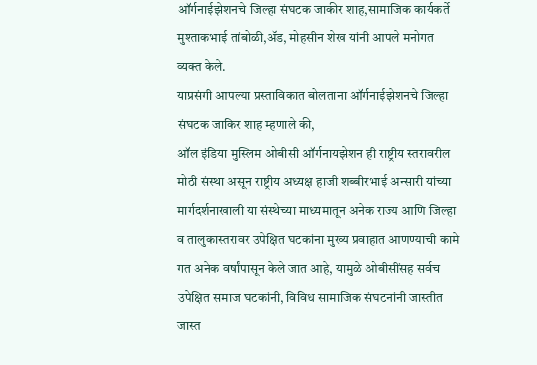ऑर्गनाईझेशनचे जिल्हा संघटक जाकीर शाह,सामाजिक कार्यकर्ते मुश्ताकभाई तांबोळी,ॲड, मोहसीन शेख यांनी आपले मनोगत व्यक्त केले.
याप्रसंगी आपल्या प्रस्ताविकात बोलताना ऑर्गनाईझेशनचे जिल्हा संघटक जाकिर शाह म्हणाले की,
ऑल इंडिया मुस्लिम ओबीसी ऑर्गनायझेशन ही राष्ट्रीय स्तरावरील मोठी संस्था असून राष्ट्रीय अध्यक्ष हाजी शब्बीरभाई अन्सारी यांच्या मार्गदर्शनाखाली या संस्थेच्या माध्यमातून अनेक राज्य आणि जिल्हा व तालुकास्तरावर उपेक्षित घटकांना मुख्य प्रवाहात आणण्याची कामे गत अनेक वर्षांपासून केले जात आहे, यामुळे ओबीसींसह सर्वच उपेक्षित समाज घटकांनी, विविध सामाजिक संघटनांनी जास्तीत जास्त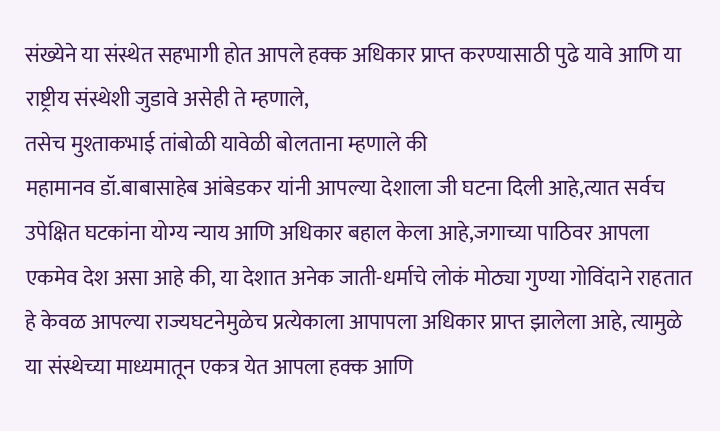संख्येने या संस्थेत सहभागी होत आपले हक्क अधिकार प्राप्त करण्यासाठी पुढे यावे आणि या राष्ट्रीय संस्थेशी जुडावे असेही ते म्हणाले,
तसेच मुश्ताकभाई तांबोळी यावेळी बोलताना म्हणाले की
महामानव डॉ.बाबासाहेब आंबेडकर यांनी आपल्या देशाला जी घटना दिली आहे,त्यात सर्वच उपेक्षित घटकांना योग्य न्याय आणि अधिकार बहाल केला आहे,जगाच्या पाठिवर आपला एकमेव देश असा आहे की, या देशात अनेक जाती-धर्माचे लोकं मोठ्या गुण्या गोविंदाने राहतात हे केवळ आपल्या राज्यघटनेमुळेच प्रत्येकाला आपापला अधिकार प्राप्त झालेला आहे, त्यामुळे या संस्थेच्या माध्यमातून एकत्र येत आपला हक्क आणि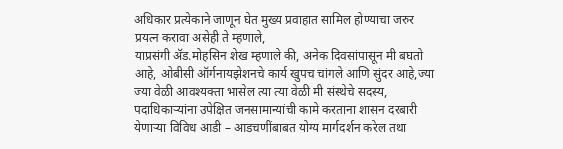अधिकार प्रत्येकाने जाणून घेत मुख्य प्रवाहात सामिल होण्याचा जरुर प्रयत्न करावा असेही ते म्हणाले,
याप्रसंगी ॲड.मोहसिन शेख म्हणाले की, अनेक दिवसांपासून मी बघतो आहे, ओबीसी ऑर्गनायझेशनचे कार्य खुपच चांगले आणि सुंदर आहे,ज्या ज्या वेळी आवश्यक्ता भासेल त्या त्या वेळी मी संस्थेचे सदस्य, पदाधिकाऱ्यांना उपेक्षित जनसामान्यांची कामे करताना शासन दरबारी येणाऱ्या विविध आडी – आडचणींबाबत योग्य मार्गदर्शन करेल तथा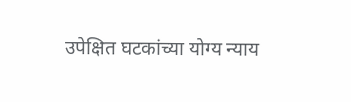उपेक्षित घटकांच्या योग्य न्याय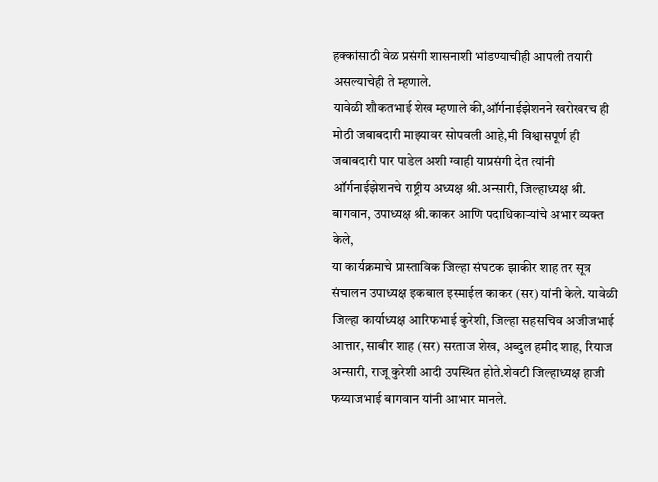हक्कांसाठी वेळ प्रसंगी शासनाशी भांडण्याचीही आपली तयारी असल्याचेही ते म्हणाले.
यावेळी शौकतभाई शेख म्हणाले की,ऑर्गनाईझेशनने खरोखरच ही मोठी जबाबदारी माझ्यावर सोपवली आहे,मी विश्वासपूर्ण ही जबाबदारी पार पाडेल अशी ग्वाही याप्रसंगी देत त्यांनी ऑर्गनाईझेशनचे राष्ट्रीय अध्यक्ष श्री.अन्सारी, जिल्हाध्यक्ष श्री. बागवान, उपाध्यक्ष श्री.काकर आणि पदाधिकाऱ्यांचे अभार व्यक्त केले,
या कार्यक्रमाचे प्रास्ताविक जिल्हा संघटक झाकीर शाह तर सूत्र संचालन उपाध्यक्ष इकबाल इस्माईल काकर (सर) यांनी केले. यावेळी जिल्हा कार्याध्यक्ष आरिफभाई कुरेशी, जिल्हा सहसचिव अजीजभाई आत्तार, साबीर शाह (सर) सरताज शेख, अब्दुल हमीद शाह, रियाज अन्सारी, राजू कुरेशी आदी उपस्थित होते.शेवटी जिल्हाध्यक्ष हाजी फय्याजभाई बागवान यांनी आभार मानले.